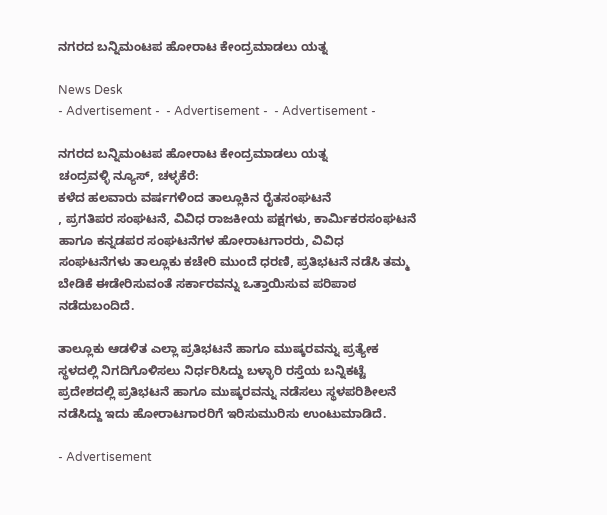ನಗರದ ಬನ್ನಿಮಂಟಪ ಹೋರಾಟ ಕೇಂದ್ರಮಾಡಲು ಯತ್ನ

News Desk
- Advertisement -  - Advertisement -  - Advertisement -

ನಗರದ ಬನ್ನಿಮಂಟಪ ಹೋರಾಟ ಕೇಂದ್ರಮಾಡಲು ಯತ್ನ
ಚಂದ್ರವಳ್ಳಿ ನ್ಯೂಸ್, ಚಳ್ಳಕೆರೆ:
ಕಳೆದ ಹಲವಾರು ವರ್ಷಗಳಿಂದ ತಾಲ್ಲೂಕಿನ ರೈತಸಂಘಟನೆ
, ಪ್ರಗತಿಪರ ಸಂಘಟನೆ, ವಿವಿಧ ರಾಜಕೀಯ ಪಕ್ಷಗಳು, ಕಾರ್ಮಿಕರಸಂಘಟನೆ ಹಾಗೂ ಕನ್ನಡಪರ ಸಂಘಟನೆಗಳ ಹೋರಾಟಗಾರರು, ವಿವಿಧ ಸಂಘಟನೆಗಳು ತಾಲ್ಲೂಕು ಕಚೇರಿ ಮುಂದೆ ಧರಣಿ, ಪ್ರತಿಭಟನೆ ನಡೆಸಿ ತಮ್ಮ ಬೇಡಿಕೆ ಈಡೇರಿಸುವಂತೆ ಸರ್ಕಾರವನ್ನು ಒತ್ತಾಯಿಸುವ ಪರಿಪಾಠ ನಡೆದುಬಂದಿದೆ.

ತಾಲ್ಲೂಕು ಆಡಳಿತ ಎಲ್ಲಾ ಪ್ರತಿಭಟನೆ ಹಾಗೂ ಮುಷ್ಕರವನ್ನು ಪ್ರತ್ಯೇಕ ಸ್ಥಳದಲ್ಲಿ ನಿಗದಿಗೊಳಿಸಲು ನಿರ್ಧರಿಸಿದ್ದು ಬಳ್ಳಾರಿ ರಸ್ತೆಯ ಬನ್ನಿಕಟ್ಟೆ ಪ್ರದೇಶದಲ್ಲಿ ಪ್ರತಿಭಟನೆ ಹಾಗೂ ಮುಷ್ಕರವನ್ನು ನಡೆಸಲು ಸ್ಥಳಪರಿಶೀಲನೆ ನಡೆಸಿದ್ದು ಇದು ಹೋರಾಟಗಾರರಿಗೆ ಇರಿಸುಮುರಿಸು ಉಂಟುಮಾಡಿದೆ.

- Advertisement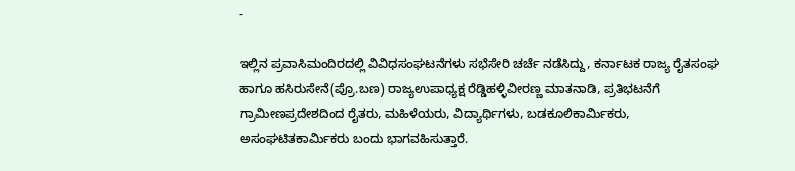-

ಇಲ್ಲಿನ ಪ್ರವಾಸಿಮಂದಿರದಲ್ಲಿ ವಿವಿಧಸಂಘಟನೆಗಳು ಸಭೆಸೇರಿ ಚರ್ಚೆ ನಡೆಸಿದ್ದು, ಕರ್ನಾಟಕ ರಾಜ್ಯ ರೈತಸಂಘ ಹಾಗೂ ಹಸಿರುಸೇನೆ(ಪ್ರೊ.ಬಣ) ರಾಜ್ಯಉಪಾಧ್ಯಕ್ಷ ರೆಡ್ಡಿಹಳ್ಳಿವೀರಣ್ಣ ಮಾತನಾಡಿ, ಪ್ರತಿಭಟನೆಗೆ ಗ್ರಾಮೀಣಪ್ರದೇಶದಿಂದ ರೈತರು, ಮಹಿಳೆಯರು, ವಿದ್ಯಾರ್ಥಿಗಳು, ಬಡಕೂಲಿಕಾರ್ಮಿಕರು, ಅಸಂಘಟಿತಕಾರ್ಮಿಕರು ಬಂದು ಭಾಗವಹಿಸುತ್ತಾರೆ.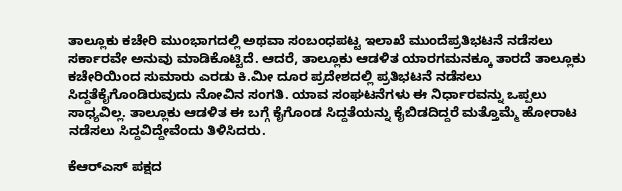ತಾಲ್ಲೂಕು ಕಚೇರಿ ಮುಂಭಾಗದಲ್ಲಿ ಅಥವಾ ಸಂಬಂಧಪಟ್ಟ ಇಲಾಖೆ ಮುಂದೆಪ್ರತಿಭಟನೆ ನಡೆಸಲು ಸರ್ಕಾರವೇ ಅನುವು ಮಾಡಿಕೊಟ್ಟಿದೆ. ಆದರೆ, ತಾಲ್ಲೂಕು ಆಡಳಿತ ಯಾರಗಮನಕ್ಕೂ ತಾರದೆ ತಾಲ್ಲೂಕು ಕಚೇರಿಯಿಂದ ಸುಮಾರು ಎರಡು ಕಿ.ಮೀ ದೂರ ಪ್ರದೇಶದಲ್ಲಿ ಪ್ರತಿಭಟನೆ ನಡೆಸಲು ಸಿದ್ದತೆಕೈಗೊಂಡಿರುವುದು ನೋವಿನ ಸಂಗತಿ. ಯಾವ ಸಂಘಟನೆಗಳು ಈ ನಿರ್ಧಾರವನ್ನು ಒಪ್ಪಲು ಸಾಧ್ಯವಿಲ್ಲ. ತಾಲ್ಲೂಕು ಆಡಳಿತ ಈ ಬಗ್ಗೆ ಕೈಗೊಂಡ ಸಿದ್ದತೆಯನ್ನು ಕೈಬಿಡದಿದ್ದರೆ ಮತ್ತೊಮ್ಮೆ ಹೋರಾಟ ನಡೆಸಲು ಸಿದ್ದವಿದ್ದೇವೆಂದು ತಿಳಿಸಿದರು.

ಕೆಆರ್‌ಎಸ್ ಪಕ್ಷದ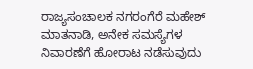ರಾಜ್ಯಸಂಚಾಲಕ ನಗರಂಗೆರೆ ಮಹೇಶ್ ಮಾತನಾಡಿ, ಅನೇಕ ಸಮಸ್ಯೆಗಳ ನಿವಾರಣೆಗೆ ಹೋರಾಟ ನಡೆಸುವುದು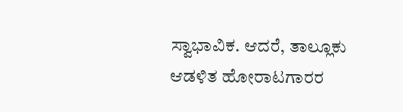ಸ್ವಾಭಾವಿಕ. ಆದರೆ, ತಾಲ್ಲೂಕು ಆಡಳಿತ ಹೋರಾಟಗಾರರ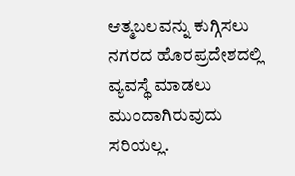ಆತ್ಮಬಲವನ್ನು ಕುಗ್ಗಿಸಲು ನಗರದ ಹೊರಪ್ರದೇಶದಲ್ಲಿ ವ್ಯವಸ್ಥೆ ಮಾಡಲು ಮುಂದಾಗಿರುವುದು ಸರಿಯಲ್ಲ.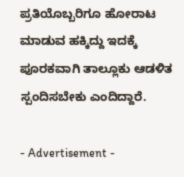ಪ್ರತಿಯೊಬ್ಬರಿಗೂ ಹೋರಾಟ ಮಾಡುವ ಹಕ್ಕಿದ್ದು ಇದಕ್ಕೆ ಪೂರಕವಾಗಿ ತಾಲ್ಲೂಕು ಆಡಳಿತ ಸ್ಪಂದಿಸಬೇಕು ಎಂದಿದ್ದಾರೆ.

- Advertisement -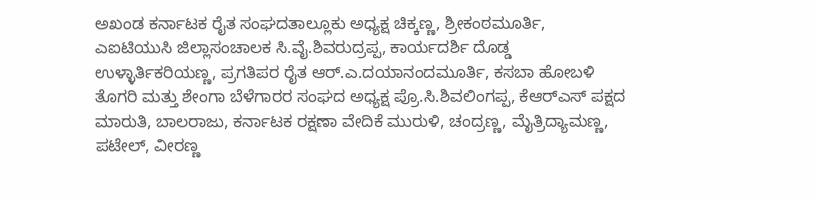ಅಖಂಡ ಕರ್ನಾಟಕ ರೈತ ಸಂಘದತಾಲ್ಲೂಕು ಅಧ್ಯಕ್ಷ ಚಿಕ್ಕಣ್ಣ, ಶ್ರೀಕಂಠಮೂರ್ತಿ, ಎಐಟಿಯುಸಿ ಜಿಲ್ಲಾಸಂಚಾಲಕ ಸಿ.ವೈ.ಶಿವರುದ್ರಪ್ಪ, ಕಾರ್ಯದರ್ಶಿ ದೊಡ್ಡ ಉಳ್ಳಾರ್ತಿಕರಿಯಣ್ಣ, ಪ್ರಗತಿಪರ ರೈತ ಆರ್.ಎ.ದಯಾನಂದಮೂರ್ತಿ, ಕಸಬಾ ಹೋಬಳಿ ತೊಗರಿ ಮತ್ತು ಶೇಂಗಾ ಬೆಳೆಗಾರರ ಸಂಘದ ಅಧ್ಯಕ್ಷ ಪ್ರೊ.ಸಿ.ಶಿವಲಿಂಗಪ್ಪ, ಕೆಆರ್‌ಎಸ್ ಪಕ್ಷದ ಮಾರುತಿ, ಬಾಲರಾಜು, ಕರ್ನಾಟಕ ರಕ್ಷಣಾ ವೇದಿಕೆ ಮುರುಳಿ, ಚಂದ್ರಣ್ಣ, ಮೈತ್ರಿದ್ಯಾಮಣ್ಣ, ಪಟೇಲ್, ವೀರಣ್ಣ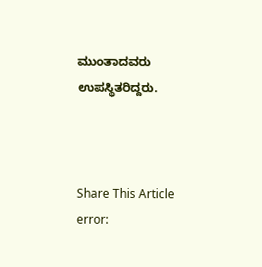ಮುಂತಾದವರು ಉಪಸ್ಥಿತರಿದ್ದರು.



Share This Article
error: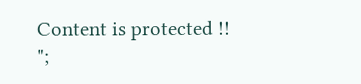Content is protected !!
";